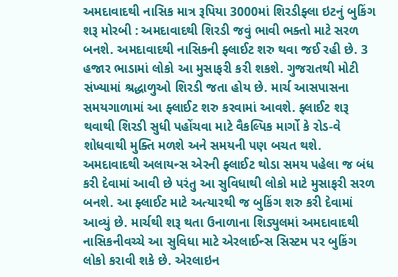અમદાવાદથી નાસિક માત્ર રૂપિયા 3000માં શિરડીફ્લા ઇટનું બુકિંગ શરૂ મોરબી : અમદાવાદથી શિરડી જવું ભાવી ભક્તો માટે સરળ બનશે. અમદાવાદથી નાસિકની ફ્લાઈટ શરુ થવા જઈ રહી છે. 3 હજાર ભાડામાં લોકો આ મુસાફરી કરી શકશે. ગુજરાતથી મોટી સંખ્યામાં શ્રદ્ધાળુઓ શિરડી જતા હોય છે. માર્ચ આસપાસના સમયગાળામાં આ ફ્લાઈટ શરુ કરવામાં આવશે. ફ્લાઈટ શરૂ થવાથી શિરડી સુધી પહોંચવા માટે વૈકલ્પિક માર્ગો કે રોડ-વે શોધવાથી મુક્તિ મળશે અને સમયની પણ બચત થશે. અમદાવાદથી અલાયન્સ એરની ફ્લાઈટ થોડા સમય પહેલા જ બંધ કરી દેવામાં આવી છે પરંતુ આ સુવિધાથી લોકો માટે મુસાફરી સરળ બનશે. આ ફ્લાઈટ માટે અત્યારથી જ બુકિંગ શરુ કરી દેવામાં આવ્યું છે. માર્ચથી શરૂ થતા ઉનાળાના શિડ્યુલમાં અમદાવાદથી નાસિકનીવચ્ચે આ સુવિધા માટે એરલાઈન્સ સિસ્ટમ પર બુકિંગ લોકો કરાવી શકે છે. એરલાઇન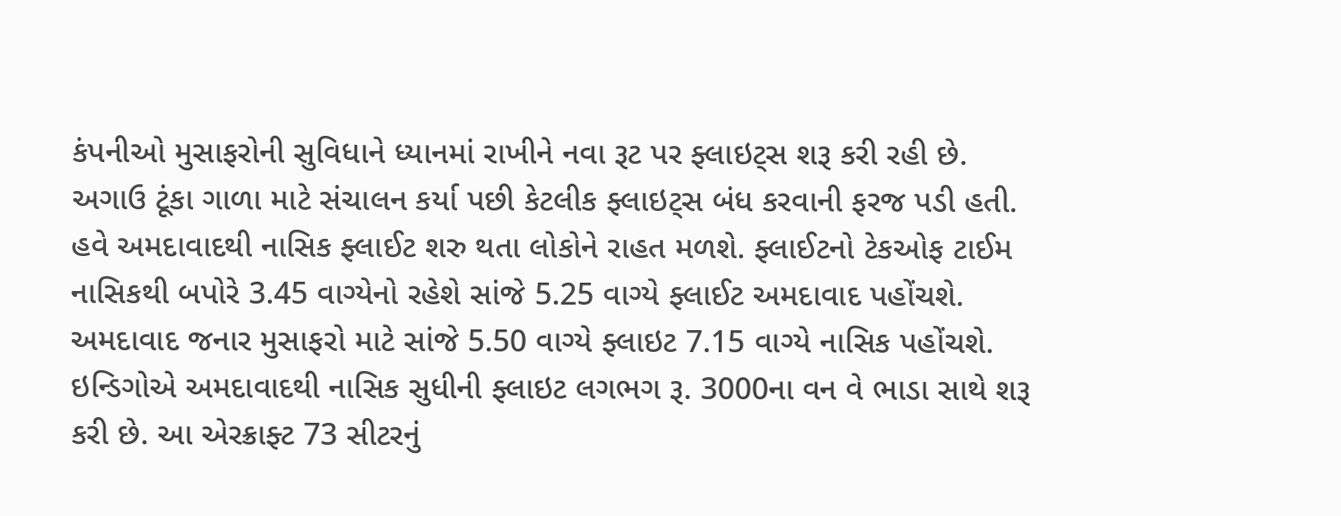કંપનીઓ મુસાફરોની સુવિધાને ધ્યાનમાં રાખીને નવા રૂટ પર ફ્લાઇટ્સ શરૂ કરી રહી છે. અગાઉ ટૂંકા ગાળા માટે સંચાલન કર્યા પછી કેટલીક ફ્લાઇટ્સ બંધ કરવાની ફરજ પડી હતી. હવે અમદાવાદથી નાસિક ફ્લાઈટ શરુ થતા લોકોને રાહત મળશે. ફ્લાઈટનો ટેકઓફ ટાઈમ નાસિકથી બપોરે 3.45 વાગ્યેનો રહેશે સાંજે 5.25 વાગ્યે ફ્લાઈટ અમદાવાદ પહોંચશે. અમદાવાદ જનાર મુસાફરો માટે સાંજે 5.50 વાગ્યે ફ્લાઇટ 7.15 વાગ્યે નાસિક પહોંચશે. ઇન્ડિગોએ અમદાવાદથી નાસિક સુધીની ફ્લાઇટ લગભગ રૂ. 3000ના વન વે ભાડા સાથે શરૂ કરી છે. આ એરક્રાફ્ટ 73 સીટરનું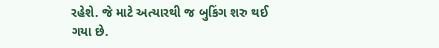રહેશે. જે માટે અત્યારથી જ બુકિંગ શરુ થઈ ગયા છે.